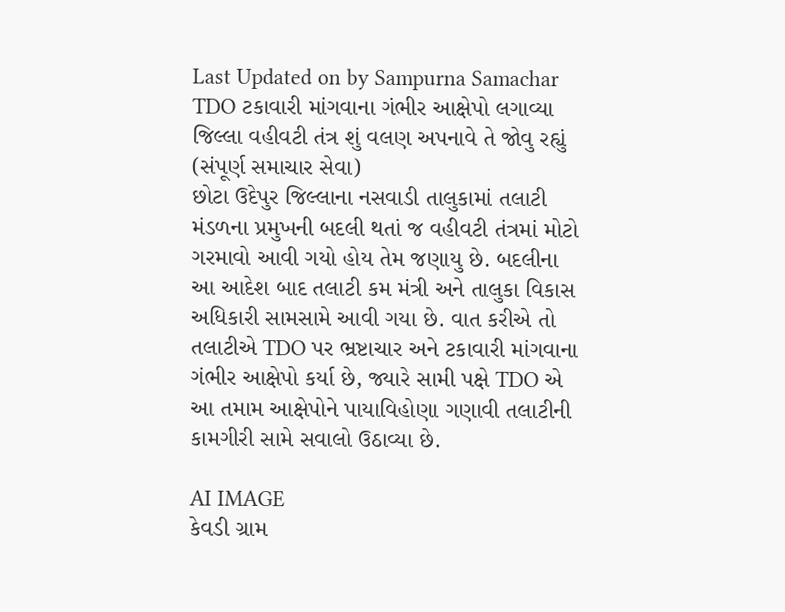Last Updated on by Sampurna Samachar
TDO ટકાવારી માંગવાના ગંભીર આક્ષેપો લગાવ્યા
જિલ્લા વહીવટી તંત્ર શું વલણ અપનાવે તે જોવુ રહ્યું
(સંપૂર્ણ સમાચાર સેવા)
છોટા ઉદેપુર જિલ્લાના નસવાડી તાલુકામાં તલાટી મંડળના પ્રમુખની બદલી થતાં જ વહીવટી તંત્રમાં મોટો ગરમાવો આવી ગયો હોય તેમ જણાયુ છે. બદલીના આ આદેશ બાદ તલાટી કમ મંત્રી અને તાલુકા વિકાસ અધિકારી સામસામે આવી ગયા છે. વાત કરીએ તો તલાટીએ TDO પર ભ્રષ્ટાચાર અને ટકાવારી માંગવાના ગંભીર આક્ષેપો કર્યા છે, જ્યારે સામી પક્ષે TDO એ આ તમામ આક્ષેપોને પાયાવિહોણા ગણાવી તલાટીની કામગીરી સામે સવાલો ઉઠાવ્યા છે.

AI IMAGE
કેવડી ગ્રામ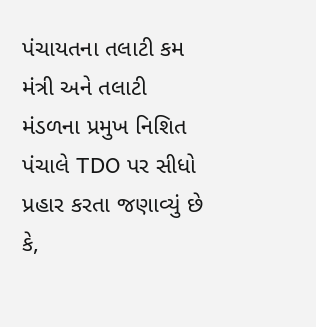પંચાયતના તલાટી કમ મંત્રી અને તલાટી મંડળના પ્રમુખ નિશિત પંચાલે TDO પર સીધો પ્રહાર કરતા જણાવ્યું છે કે,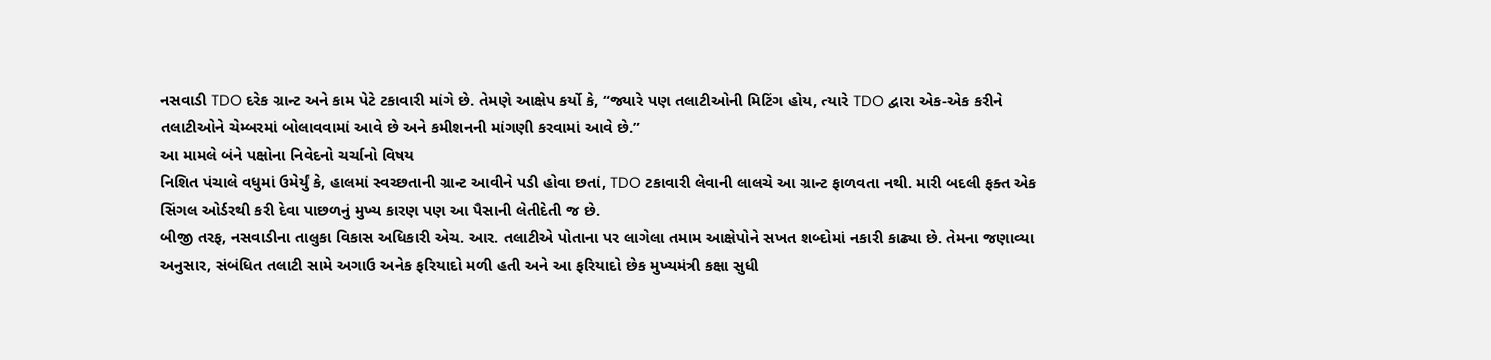નસવાડી TDO દરેક ગ્રાન્ટ અને કામ પેટે ટકાવારી માંગે છે. તેમણે આક્ષેપ કર્યો કે, “જ્યારે પણ તલાટીઓની મિટિંગ હોય, ત્યારે TDO દ્વારા એક-એક કરીને તલાટીઓને ચેમ્બરમાં બોલાવવામાં આવે છે અને કમીશનની માંગણી કરવામાં આવે છે.”
આ મામલે બંને પક્ષોના નિવેદનો ચર્ચાનો વિષય
નિશિત પંચાલે વધુમાં ઉમેર્યું કે, હાલમાં સ્વચ્છતાની ગ્રાન્ટ આવીને પડી હોવા છતાં, TDO ટકાવારી લેવાની લાલચે આ ગ્રાન્ટ ફાળવતા નથી. મારી બદલી ફક્ત એક સિંગલ ઓર્ડરથી કરી દેવા પાછળનું મુખ્ય કારણ પણ આ પૈસાની લેતીદેતી જ છે.
બીજી તરફ, નસવાડીના તાલુકા વિકાસ અધિકારી એચ. આર. તલાટીએ પોતાના પર લાગેલા તમામ આક્ષેપોને સખત શબ્દોમાં નકારી કાઢ્યા છે. તેમના જણાવ્યા અનુસાર, સંબંધિત તલાટી સામે અગાઉ અનેક ફરિયાદો મળી હતી અને આ ફરિયાદો છેક મુખ્યમંત્રી કક્ષા સુધી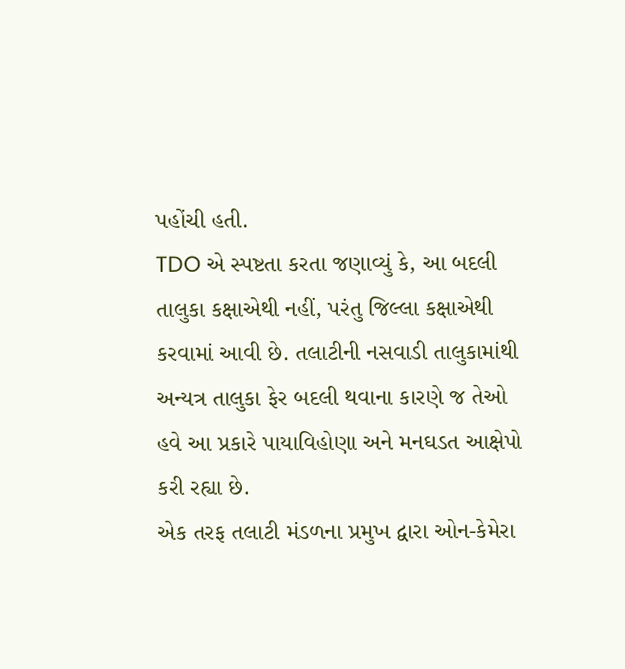પહોંચી હતી.
TDO એ સ્પષ્ટતા કરતા જણાવ્યું કે, આ બદલી તાલુકા કક્ષાએથી નહીં, પરંતુ જિલ્લા કક્ષાએથી કરવામાં આવી છે. તલાટીની નસવાડી તાલુકામાંથી અન્યત્ર તાલુકા ફેર બદલી થવાના કારણે જ તેઓ હવે આ પ્રકારે પાયાવિહોણા અને મનઘડત આક્ષેપો કરી રહ્યા છે.
એક તરફ તલાટી મંડળના પ્રમુખ દ્વારા ઓન-કેમેરા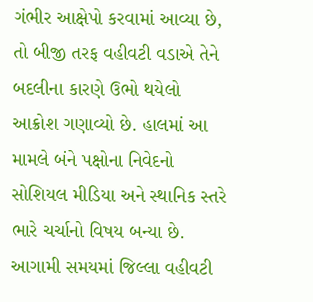ગંભીર આક્ષેપો કરવામાં આવ્યા છે, તો બીજી તરફ વહીવટી વડાએ તેને બદલીના કારણે ઉભો થયેલો આક્રોશ ગણાવ્યો છે. હાલમાં આ મામલે બંને પક્ષોના નિવેદનો સોશિયલ મીડિયા અને સ્થાનિક સ્તરે ભારે ચર્ચાનો વિષય બન્યા છે. આગામી સમયમાં જિલ્લા વહીવટી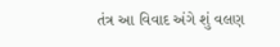તંત્ર આ વિવાદ અંગે શું વલણ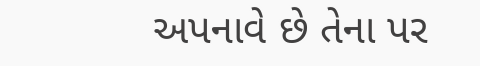અપનાવે છે તેના પર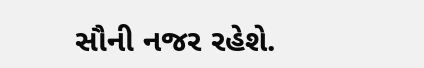સૌની નજર રહેશે.